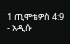1 ጢሞቴዎስ 4:9 - አዲሱ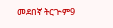መደበኛ ትርጒም9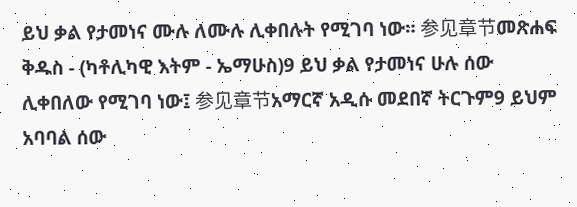ይህ ቃል የታመነና ሙሉ ለሙሉ ሊቀበሉት የሚገባ ነው። 参见章节መጽሐፍ ቅዱስ - (ካቶሊካዊ እትም - ኤማሁስ)9 ይህ ቃል የታመነና ሁሉ ሰው ሊቀበለው የሚገባ ነው፤ 参见章节አማርኛ አዲሱ መደበኛ ትርጉም9 ይህም አባባል ሰው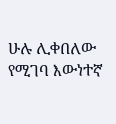ሁሉ ሊቀበለው የሚገባ እውነተኛ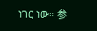ነገር ነው። 参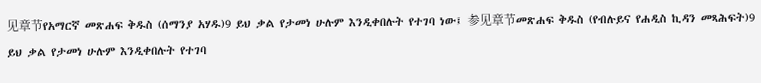见章节የአማርኛ መጽሐፍ ቅዱስ (ሰማንያ አሃዱ)9 ይህ ቃል የታመነ ሁሉም እንዲቀበሉት የተገባ ነው፤ 参见章节መጽሐፍ ቅዱስ (የብሉይና የሐዲስ ኪዳን መጻሕፍት)9 ይህ ቃል የታመነ ሁሉም እንዲቀበሉት የተገባ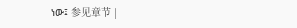ነው፤ 参见章节 |